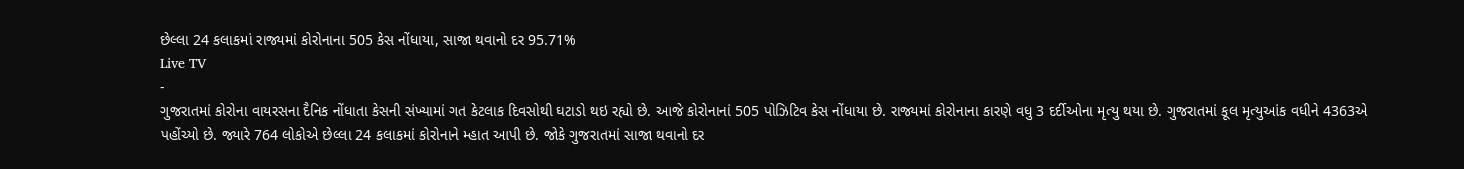છેલ્લા 24 કલાકમાં રાજ્યમાં કોરોનાના 505 કેસ નોંધાયા, સાજા થવાનો દર 95.71%
Live TV
-
ગુજરાતમાં કોરોના વાયરસના દૈનિક નોંધાતા કેસની સંખ્યામાં ગત કેટલાક દિવસોથી ઘટાડો થઇ રહ્યો છે. આજે કોરોનાનાં 505 પોઝિટિવ કેસ નોંધાયા છે. રાજ્યમાં કોરોનાના કારણે વધુ 3 દર્દીઓના મૃત્યુ થયા છે. ગુજરાતમાં કૂલ મૃત્યુઆંક વધીને 4363એ પહોંચ્યો છે. જ્યારે 764 લોકોએ છેલ્લા 24 કલાકમાં કોરોનાને મ્હાત આપી છે. જોકે ગુજરાતમાં સાજા થવાનો દર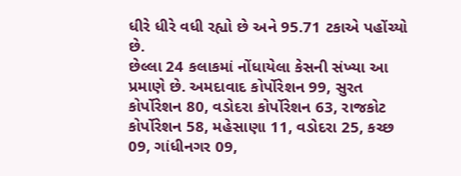ધીરે ધીરે વધી રહ્યો છે અને 95.71 ટકાએ પહોંચ્યો છે.
છેલ્લા 24 કલાકમાં નોંધાયેલા કેસની સંખ્યા આ પ્રમાણે છે. અમદાવાદ કોર્પોરેશન 99, સુરત કોર્પોરેશન 80, વડોદરા કોર્પોરેશન 63, રાજકોટ કોર્પોરેશન 58, મહેસાણા 11, વડોદરા 25, કચ્છ 09, ગાંધીનગર 09,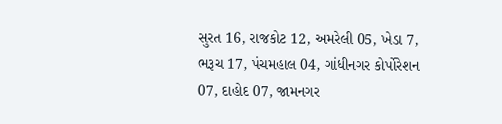સુરત 16, રાજકોટ 12, અમરેલી 05, ખેડા 7, ભરૂચ 17, પંચમહાલ 04, ગાંધીનગર કોર્પોરેશન 07, દાહોદ 07, જામનગર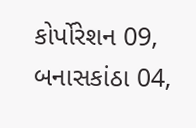કોર્પોરેશન 09, બનાસકાંઠા 04,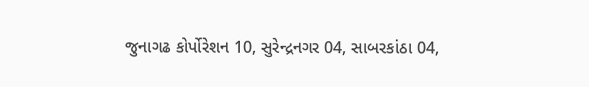જુનાગઢ કોર્પોરેશન 10, સુરેન્દ્રનગર 04, સાબરકાંઠા 04,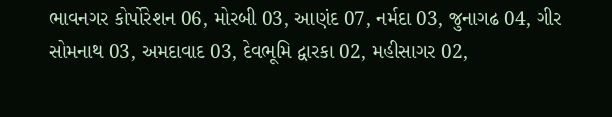ભાવનગર કોર્પોરેશન 06, મોરબી 03, આણંદ 07, નર્મદા 03, જુનાગઢ 04, ગીર સોમનાથ 03, અમદાવાદ 03, દેવભૂમિ દ્વારકા 02, મહીસાગર 02,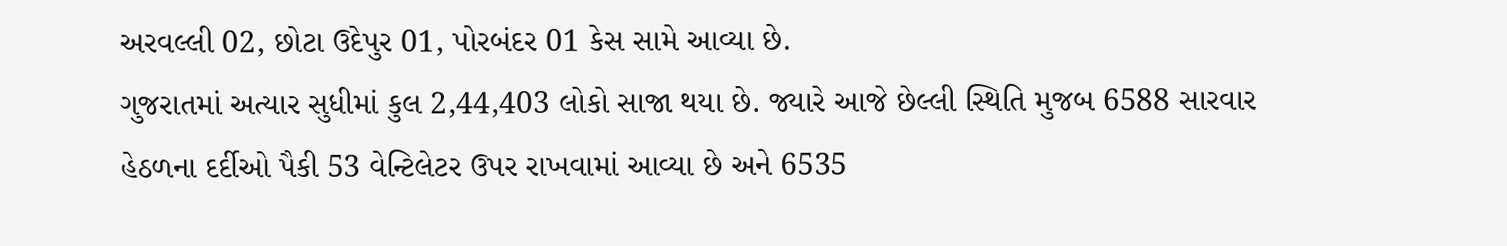અરવલ્લી 02, છોટા ઉદેપુર 01, પોરબંદર 01 કેસ સામે આવ્યા છે.
ગુજરાતમાં અત્યાર સુધીમાં કુલ 2,44,403 લોકો સાજા થયા છે. જ્યારે આજે છેલ્લી સ્થિતિ મુજબ 6588 સારવાર હેઠળના દર્દીઓ પૈકી 53 વેન્ટિલેટર ઉપર રાખવામાં આવ્યા છે અને 6535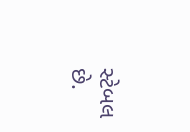સ્ટેબલ છે.